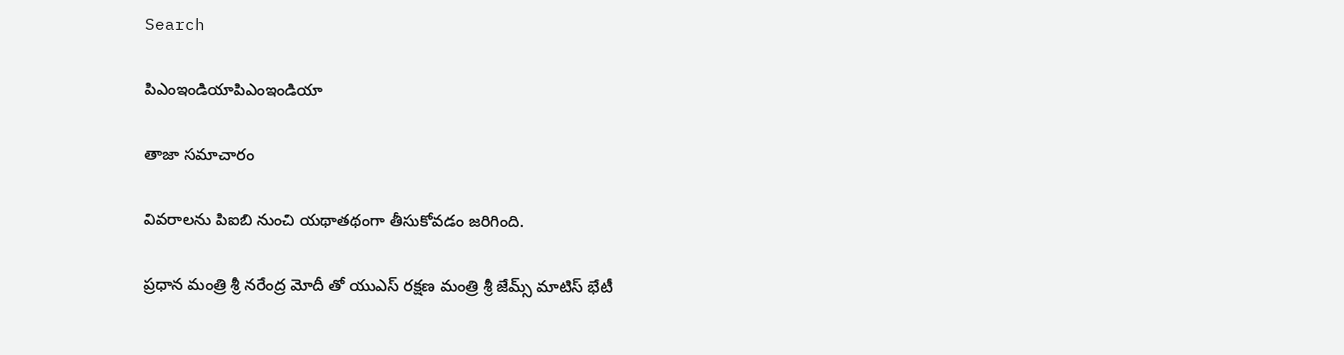Search

పిఎంఇండియాపిఎంఇండియా

తాజా స‌మాచారం

వివరాలను పిఐబి నుంచి యథాతథంగా తీసుకోవడం జరిగింది.

ప్ర‌ధాన మంత్రి శ్రీ న‌రేంద్ర మోదీ తో యుఎస్ ర‌క్ష‌ణ మంత్రి శ్రీ జేమ్స్‌ మాటిస్ భేటీ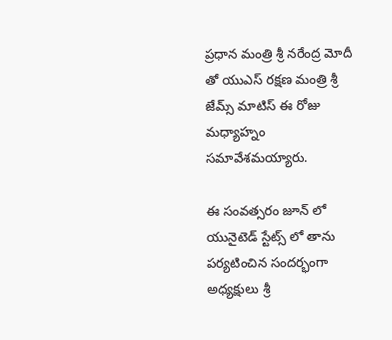ప్ర‌ధాన మంత్రి శ్రీ న‌రేంద్ర మోదీ తో యుఎస్ ర‌క్ష‌ణ మంత్రి శ్రీ జేమ్స్‌ మాటిస్ ఈ రోజు మ‌ధ్యాహ్నం స‌మావేశ‌మ‌య్యారు.

ఈ సంవ‌త్స‌రం జూన్ లో యునైటెడ్ స్టేట్స్ లో తాను ప‌ర్య‌టించిన సంద‌ర్భంగా అధ్య‌క్షులు శ్రీ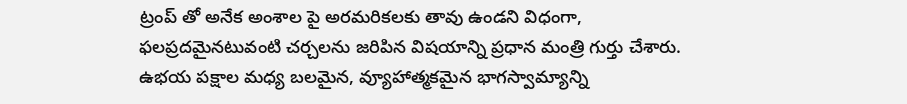ట్రంప్ తో అనేక అంశాల పై అర‌మ‌రిక‌ల‌కు తావు ఉండని విధంగా, ఫ‌ల‌ప్ర‌ద‌మైనటువంటి చ‌ర్చ‌లను జ‌రిపిన విష‌యాన్ని ప్ర‌ధాన మంత్రి గుర్తు చేశారు. ఉభ‌య ప‌క్షాల మ‌ధ్య బ‌ల‌మైన, వ్యూహాత్మ‌కమైన భాగ‌స్వామ్యాన్ని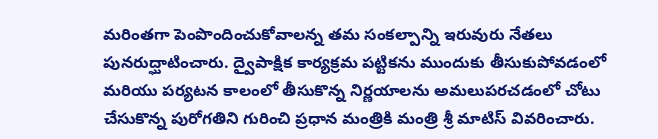మ‌రింతగా పెంపొందించుకోవాల‌న్న త‌మ సంక‌ల్పాన్ని ఇరువురు నేత‌లు పున‌రుద్ఘాటించారు. ద్వైపాక్షిక కార్య‌క్ర‌మ ప‌ట్టిక‌ను ముందుకు తీసుకుపోవ‌డంలో మ‌రియు ప‌ర్య‌ట‌న కాలంలో తీసుకొన్న నిర్ణ‌యాల‌ను అమ‌లుప‌ర‌చ‌డంలో చోటు చేసుకొన్న పురోగ‌తిని గురించి ప్ర‌ధాన మంత్రికి మంత్రి శ్రీ మాటిస్ వివ‌రించారు.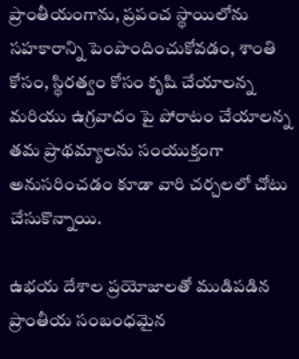ప్రాంతీయంగాను, ప్ర‌పంచ స్థాయిలోను స‌హ‌కారాన్ని పెంపొందించుకోవ‌డం, శాంతి కోసం, స్థిర‌త్వం కోసం కృషి చేయాలన్న మ‌రియు ఉగ్ర‌వాదం పై పోరాటం చేయాల‌న్న త‌మ ప్రాథమ్యాల‌ను సంయుక్తంగా అనుస‌రించ‌డం కూడా వారి చర్చలలో చోటు చేసుకొన్నాయి.

ఉభ‌య దేశాల ప్ర‌యోజాల‌తో ముడిప‌డిన ప్రాంతీయ సంబంధమైన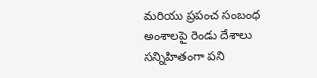మ‌రియు ప్ర‌పంచ సంబంధ అంశాలపై రెండు దేశాలు స‌న్నిహితంగా ప‌ని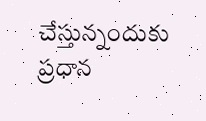చేస్తున్నందుకు ప్ర‌ధాన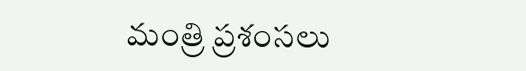మంత్రి ప్రశంసలు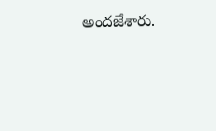అందజేశారు.